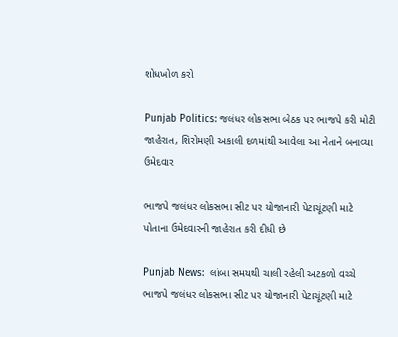શોધખોળ કરો

Punjab Politics: જલંધર લોકસભા બેઠક પર ભાજપે કરી મોટી જાહેરાત, શિરોમણી અકાલી દળમાંથી આવેલા આ નેતાને બનાવ્યા ઉમેદવાર

ભાજપે જલંધર લોકસભા સીટ પર યોજાનારી પેટાચૂંટણી માટે પોતાના ઉમેદવારની જાહેરાત કરી દીધી છે

Punjab News:  લાંબા સમયથી ચાલી રહેલી અટકળો વચ્ચે ભાજપે જલંધર લોકસભા સીટ પર યોજાનારી પેટાચૂંટણી માટે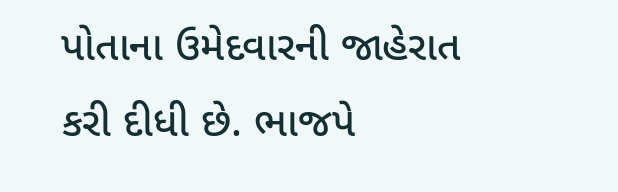પોતાના ઉમેદવારની જાહેરાત કરી દીધી છે. ભાજપે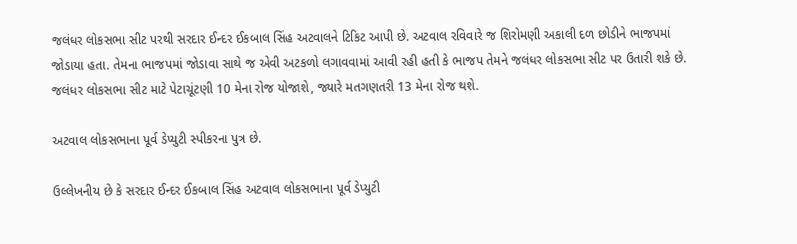જલંધર લોકસભા સીટ પરથી સરદાર ઈન્દર ઈકબાલ સિંહ અટવાલને ટિકિટ આપી છે. અટવાલ રવિવારે જ શિરોમણી અકાલી દળ છોડીને ભાજપમાં જોડાયા હતા. તેમના ભાજપમાં જોડાવા સાથે જ એવી અટકળો લગાવવામાં આવી રહી હતી કે ભાજપ તેમને જલંધર લોકસભા સીટ પર ઉતારી શકે છે. જલંધર લોકસભા સીટ માટે પેટાચૂંટણી 10 મેના રોજ યોજાશે, જ્યારે મતગણતરી 13 મેના રોજ થશે.

અટવાલ લોકસભાના પૂર્વ ડેપ્યુટી સ્પીકરના પુત્ર છે.

ઉલ્લેખનીય છે કે સરદાર ઈન્દર ઈકબાલ સિંહ અટવાલ લોકસભાના પૂર્વ ડેપ્યુટી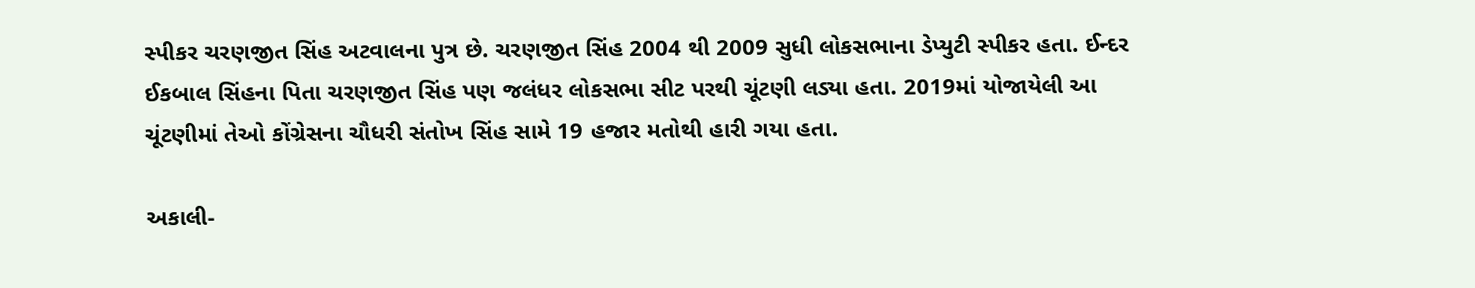સ્પીકર ચરણજીત સિંહ અટવાલના પુત્ર છે. ચરણજીત સિંહ 2004 થી 2009 સુધી લોકસભાના ડેપ્યુટી સ્પીકર હતા. ઈન્દર ઈકબાલ સિંહના પિતા ચરણજીત સિંહ પણ જલંધર લોકસભા સીટ પરથી ચૂંટણી લડ્યા હતા. 2019માં યોજાયેલી આ ચૂંટણીમાં તેઓ કોંગ્રેસના ચૌધરી સંતોખ સિંહ સામે 19 હજાર મતોથી હારી ગયા હતા.

અકાલી-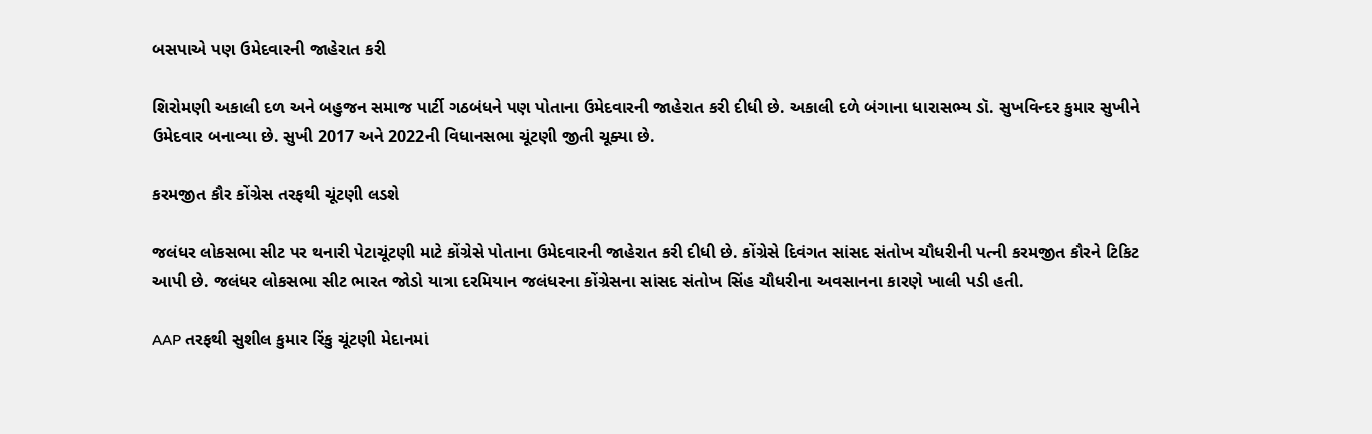બસપાએ પણ ઉમેદવારની જાહેરાત કરી

શિરોમણી અકાલી દળ અને બહુજન સમાજ પાર્ટી ગઠબંધને પણ પોતાના ઉમેદવારની જાહેરાત કરી દીધી છે. અકાલી દળે બંગાના ધારાસભ્ય ડૉ. સુખવિન્દર કુમાર સુખીને ઉમેદવાર બનાવ્યા છે. સુખી 2017 અને 2022ની વિધાનસભા ચૂંટણી જીતી ચૂક્યા છે.

કરમજીત કૌર કોંગ્રેસ તરફથી ચૂંટણી લડશે

જલંધર લોકસભા સીટ પર થનારી પેટાચૂંટણી માટે કોંગ્રેસે પોતાના ઉમેદવારની જાહેરાત કરી દીધી છે. કોંગ્રેસે દિવંગત સાંસદ સંતોખ ચૌધરીની પત્ની કરમજીત કૌરને ટિકિટ આપી છે. જલંધર લોકસભા સીટ ભારત જોડો યાત્રા દરમિયાન જલંધરના કોંગ્રેસના સાંસદ સંતોખ સિંહ ચૌધરીના અવસાનના કારણે ખાલી પડી હતી.

AAP તરફથી સુશીલ કુમાર રિંકુ ચૂંટણી મેદાનમાં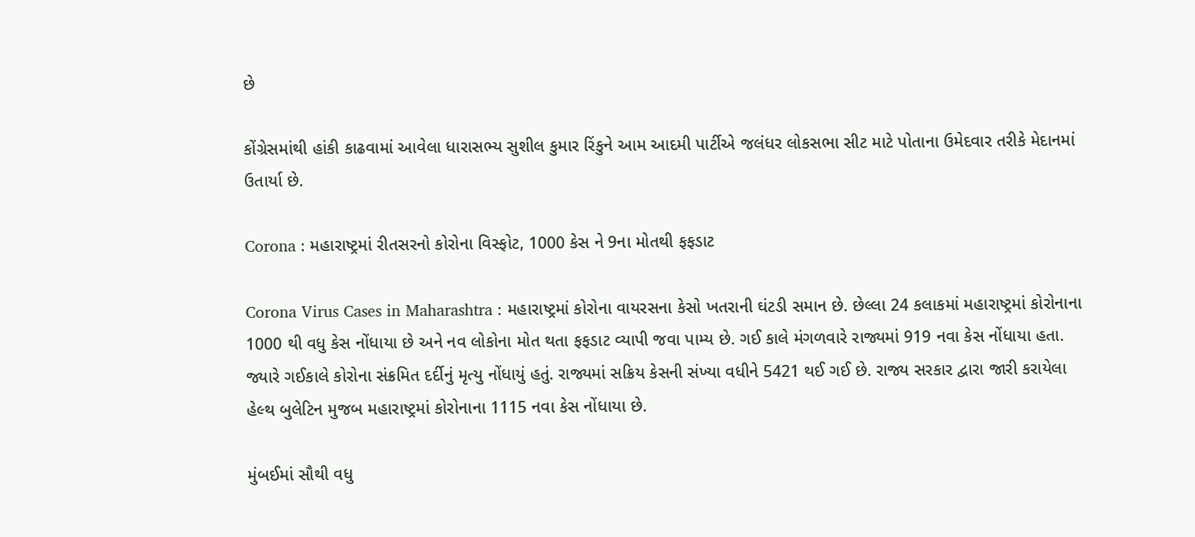છે

કોંગ્રેસમાંથી હાંકી કાઢવામાં આવેલા ધારાસભ્ય સુશીલ કુમાર રિંકુને આમ આદમી પાર્ટીએ જલંધર લોકસભા સીટ માટે પોતાના ઉમેદવાર તરીકે મેદાનમાં ઉતાર્યા છે.

Corona : મહારાષ્ટ્રમાં રીતસરનો કોરોના વિસ્ફોટ, 1000 કેસ ને 9ના મોતથી ફફડાટ

Corona Virus Cases in Maharashtra : મહારાષ્ટ્રમાં કોરોના વાયરસના કેસો ખતરાની ઘંટડી સમાન છે. છેલ્લા 24 કલાકમાં મહારાષ્ટ્રમાં કોરોનાના 1000 થી વધુ કેસ નોંધાયા છે અને નવ લોકોના મોત થતા ફફડાટ વ્યાપી જવા પામ્ય છે. ગઈ કાલે મંગળવારે રાજ્યમાં 919 નવા કેસ નોંધાયા હતા. જ્યારે ગઈકાલે કોરોના સંક્રમિત દર્દીનું મૃત્યુ નોંધાયું હતું. રાજ્યમાં સક્રિય કેસની સંખ્યા વધીને 5421 થઈ ગઈ છે. રાજ્ય સરકાર દ્વારા જારી કરાયેલા હેલ્થ બુલેટિન મુજબ મહારાષ્ટ્રમાં કોરોનાના 1115 નવા કેસ નોંધાયા છે.

મુંબઈમાં સૌથી વધુ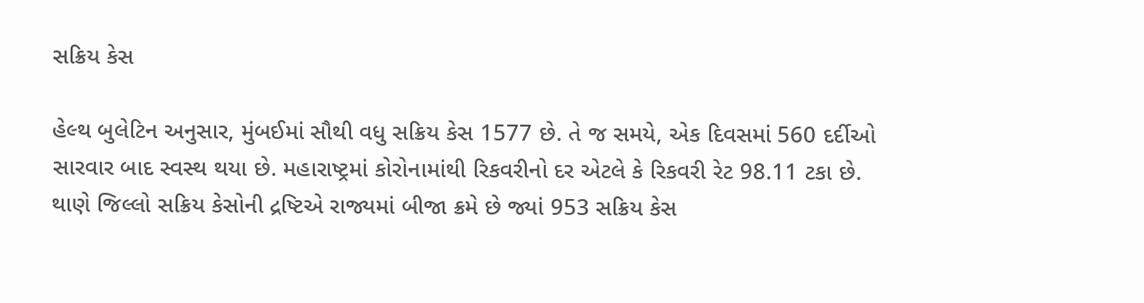સક્રિય કેસ

હેલ્થ બુલેટિન અનુસાર, મુંબઈમાં સૌથી વધુ સક્રિય કેસ 1577 છે. તે જ સમયે, એક દિવસમાં 560 દર્દીઓ સારવાર બાદ સ્વસ્થ થયા છે. મહારાષ્ટ્રમાં કોરોનામાંથી રિકવરીનો દર એટલે કે રિકવરી રેટ 98.11 ટકા છે. થાણે જિલ્લો સક્રિય કેસોની દ્રષ્ટિએ રાજ્યમાં બીજા ક્રમે છે જ્યાં 953 સક્રિય કેસ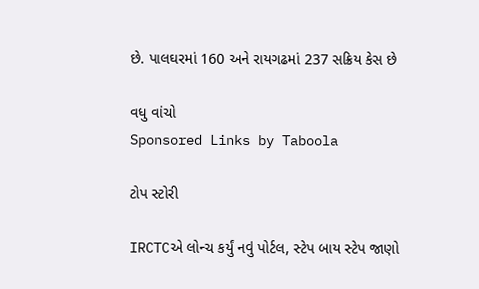છે. પાલઘરમાં 160 અને રાયગઢમાં 237 સક્રિય કેસ છે

વધુ વાંચો
Sponsored Links by Taboola

ટોપ સ્ટોરી

IRCTCએ લોન્ચ કર્યું નવું પોર્ટલ, સ્ટેપ બાય સ્ટેપ જાણો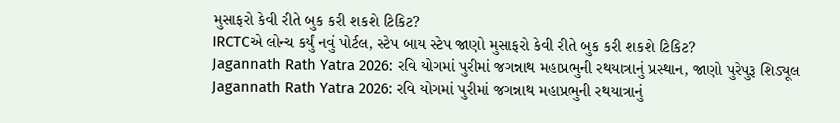મુસાફરો કેવી રીતે બુક કરી શકશે ટિકિટ?
IRCTCએ લોન્ચ કર્યું નવું પોર્ટલ, સ્ટેપ બાય સ્ટેપ જાણો મુસાફરો કેવી રીતે બુક કરી શકશે ટિકિટ?
Jagannath Rath Yatra 2026: રવિ યોગમાં પુરીમાં જગન્નાથ મહાપ્રભુની રથયાત્રાનું પ્રસ્થાન, જાણો પુરેપુરૂ શિડ્યૂલ
Jagannath Rath Yatra 2026: રવિ યોગમાં પુરીમાં જગન્નાથ મહાપ્રભુની રથયાત્રાનું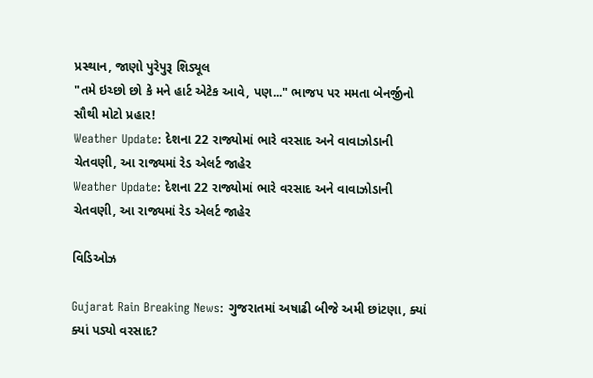પ્રસ્થાન, જાણો પુરેપુરૂ શિડ્યૂલ
"તમે ઇચ્છો છો કે મને હાર્ટ એટેક આવે, પણ..." ભાજપ પર મમતા બેનર્જીનો સૌથી મોટો પ્રહાર!
Weather Update: દેશના 22 રાજ્યોમાં ભારે વરસાદ અને વાવાઝોડાની ચેતવણી, આ રાજ્યમાં રેડ એલર્ટ જાહેર
Weather Update: દેશના 22 રાજ્યોમાં ભારે વરસાદ અને વાવાઝોડાની ચેતવણી, આ રાજ્યમાં રેડ એલર્ટ જાહેર

વિડિઓઝ

Gujarat Rain Breaking News: ગુજરાતમાં અષાઢી બીજે અમી છાંટણા, ક્યાં ક્યાં પડ્યો વરસાદ?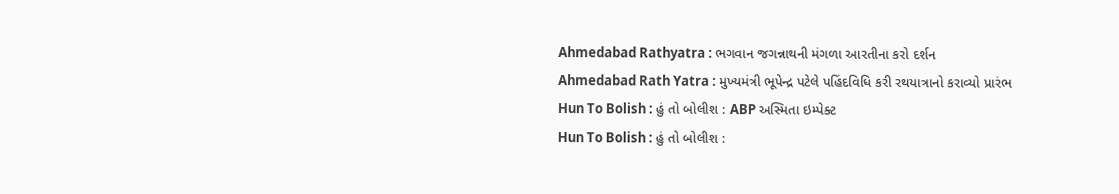Ahmedabad Rathyatra : ભગવાન જગન્નાથની મંગળા આરતીના કરો દર્શન
Ahmedabad Rath Yatra : મુખ્યમંત્રી ભૂપેન્દ્ર પટેલે પહિંદવિધિ કરી રથયાત્રાનો કરાવ્યો પ્રારંભ
Hun To Bolish : હું તો બોલીશ : ABP અસ્મિતા ઇમ્પેક્ટ
Hun To Bolish : હું તો બોલીશ :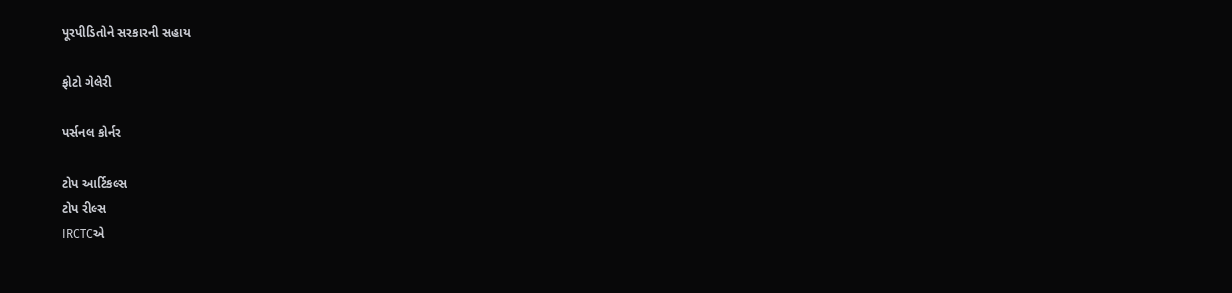પૂરપીડિતોને સરકારની સહાય

ફોટો ગેલેરી

પર્સનલ કોર્નર

ટોપ આર્ટિકલ્સ
ટોપ રીલ્સ
IRCTCએ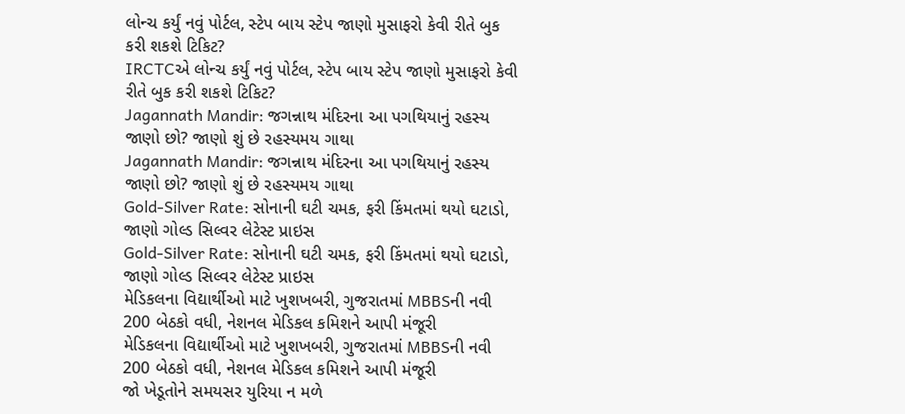લોન્ચ કર્યું નવું પોર્ટલ, સ્ટેપ બાય સ્ટેપ જાણો મુસાફરો કેવી રીતે બુક કરી શકશે ટિકિટ?
IRCTCએ લોન્ચ કર્યું નવું પોર્ટલ, સ્ટેપ બાય સ્ટેપ જાણો મુસાફરો કેવી રીતે બુક કરી શકશે ટિકિટ?
Jagannath Mandir: જગન્નાથ મંદિરના આ પગથિયાનું રહસ્ય જાણો છો? જાણો શું છે રહસ્યમય ગાથા
Jagannath Mandir: જગન્નાથ મંદિરના આ પગથિયાનું રહસ્ય જાણો છો? જાણો શું છે રહસ્યમય ગાથા
Gold-Silver Rate: સોનાની ઘટી ચમક, ફરી કિંમતમાં થયો ઘટાડો, જાણો ગોલ્ડ સિલ્વર લેટેસ્ટ પ્રાઇસ
Gold-Silver Rate: સોનાની ઘટી ચમક, ફરી કિંમતમાં થયો ઘટાડો, જાણો ગોલ્ડ સિલ્વર લેટેસ્ટ પ્રાઇસ
મેડિકલના વિદ્યાર્થીઓ માટે ખુશખબરી, ગુજરાતમાં MBBSની નવી 200 બેઠકો વધી, નેશનલ મેડિકલ કમિશને આપી મંજૂરી
મેડિકલના વિદ્યાર્થીઓ માટે ખુશખબરી, ગુજરાતમાં MBBSની નવી 200 બેઠકો વધી, નેશનલ મેડિકલ કમિશને આપી મંજૂરી
જો ખેડૂતોને સમયસર યુરિયા ન મળે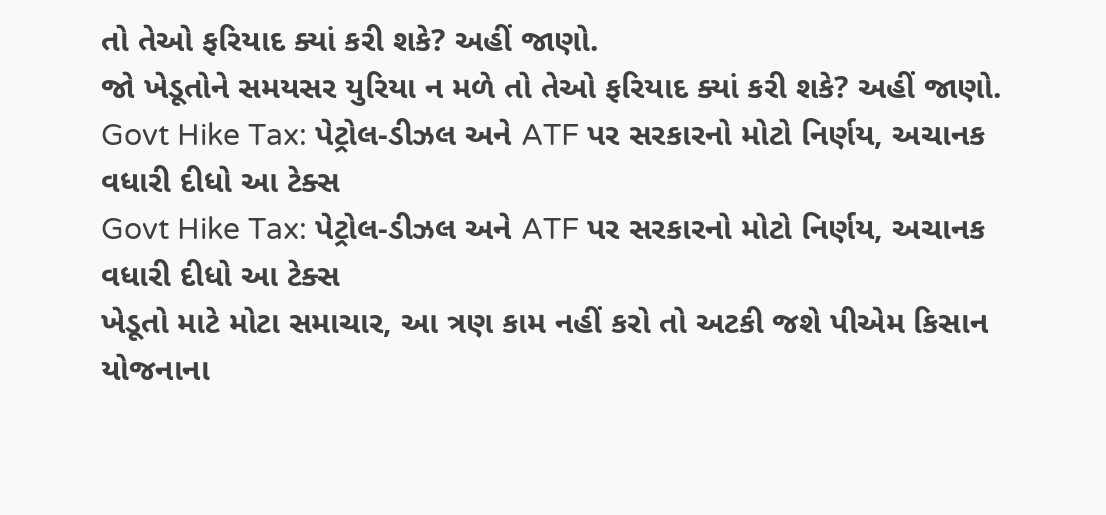તો તેઓ ફરિયાદ ક્યાં કરી શકે? અહીં જાણો.
જો ખેડૂતોને સમયસર યુરિયા ન મળે તો તેઓ ફરિયાદ ક્યાં કરી શકે? અહીં જાણો.
Govt Hike Tax: પેટ્રોલ-ડીઝલ અને ATF પર સરકારનો મોટો નિર્ણય, અચાનક વધારી દીધો આ ટેક્સ
Govt Hike Tax: પેટ્રોલ-ડીઝલ અને ATF પર સરકારનો મોટો નિર્ણય, અચાનક વધારી દીધો આ ટેક્સ
ખેડૂતો માટે મોટા સમાચાર, આ ત્રણ કામ નહીં કરો તો અટકી જશે પીએમ કિસાન યોજનાના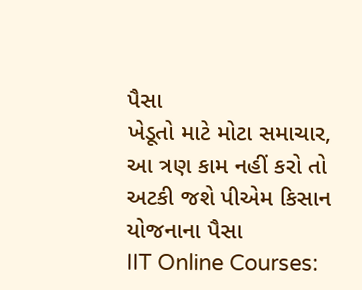પૈસા
ખેડૂતો માટે મોટા સમાચાર, આ ત્રણ કામ નહીં કરો તો અટકી જશે પીએમ કિસાન યોજનાના પૈસા
IIT Online Courses: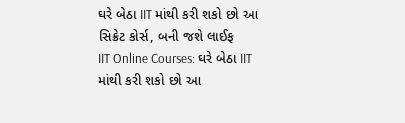ઘરે બેઠા IIT માંથી કરી શકો છો આ સિક્રેટ કોર્સ, બની જશે લાઈફ
IIT Online Courses: ઘરે બેઠા IIT માંથી કરી શકો છો આ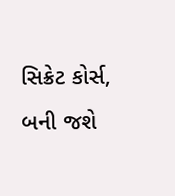સિક્રેટ કોર્સ, બની જશે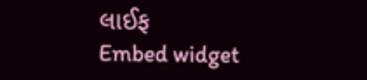લાઈફ
Embed widget